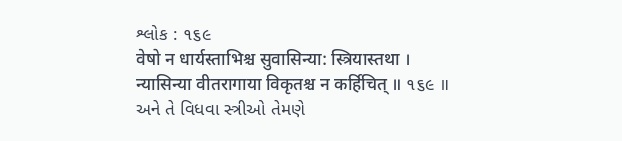શ્લોક : ૧૬૯
वेषो न धार्यस्ताभिश्च सुवासिन्या: स्त्रियास्तथा ।
न्यासिन्या वीतरागाया विकृतश्च न कर्हिचित् ॥ ૧૬૯ ॥
અને તે વિધવા સ્ત્રીઓ તેમણે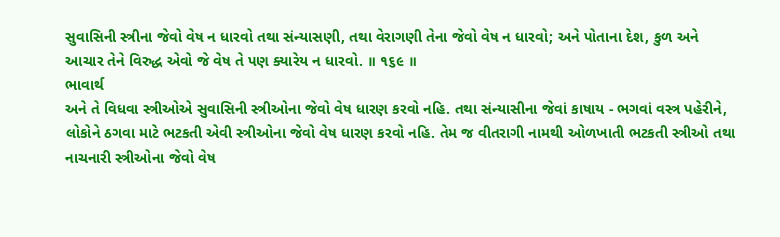સુવાસિની સ્ત્રીના જેવો વેષ ન ધારવો તથા સંન્યાસણી, તથા વેરાગણી તેના જેવો વેષ ન ધારવો; અને પોતાના દેશ, કુળ અને આચાર તેને વિરુદ્ધ એવો જે વેષ તે પણ ક્યારેય ન ધારવો. ॥ ૧૬૯ ॥
ભાવાર્થ
અને તે વિધવા સ્ત્રીઓએ સુવાસિની સ્ત્રીઓના જેવો વેષ ધારણ કરવો નહિ. તથા સંન્યાસીના જેવાં કાષાય - ભગવાં વસ્ત્ર પહેરીને, લોકોને ઠગવા માટે ભટકતી એવી સ્ત્રીઓના જેવો વેષ ધારણ કરવો નહિ. તેમ જ વીતરાગી નામથી ઓળખાતી ભટકતી સ્ત્રીઓ તથા નાચનારી સ્ત્રીઓના જેવો વેષ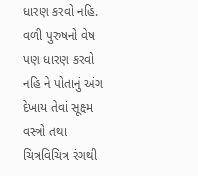ધારણ કરવો નહિ. વળી પુરુષનો વેષ પણ ધારણ કરવો નહિ ને પોતાનું અંગ દેખાય તેવાં સૂક્ષ્મ વસ્ત્રો તથા ચિત્રવિચિત્ર રંગથી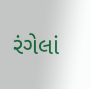રંગેલાં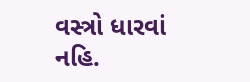વસ્ત્રો ધારવાં નહિ.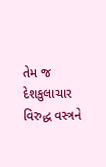તેમ જ દેશકુલાચાર વિરુદ્ધ વસ્ત્રને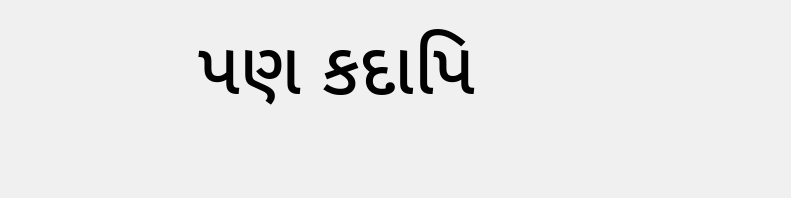પણ કદાપિ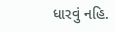ધારવું નહિ.